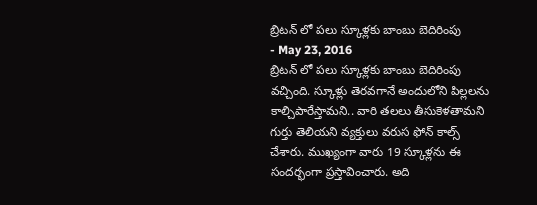బ్రిటన్ లో పలు స్కూళ్లకు బాంబు బెదిరింపు
- May 23, 2016
బ్రిటన్ లో పలు స్కూళ్లకు బాంబు బెదిరింపు వచ్చింది. స్కూళ్లు తెరవగానే అందులోని పిల్లలను కాల్చిపారేస్తామని.. వారి తలలు తీసుకెళతామని గుర్తు తెలియని వ్యక్తులు వరుస ఫోన్ కాల్స్ చేశారు. ముఖ్యంగా వారు 19 స్కూళ్లను ఈ సందర్భంగా ప్రస్తావించారు. అది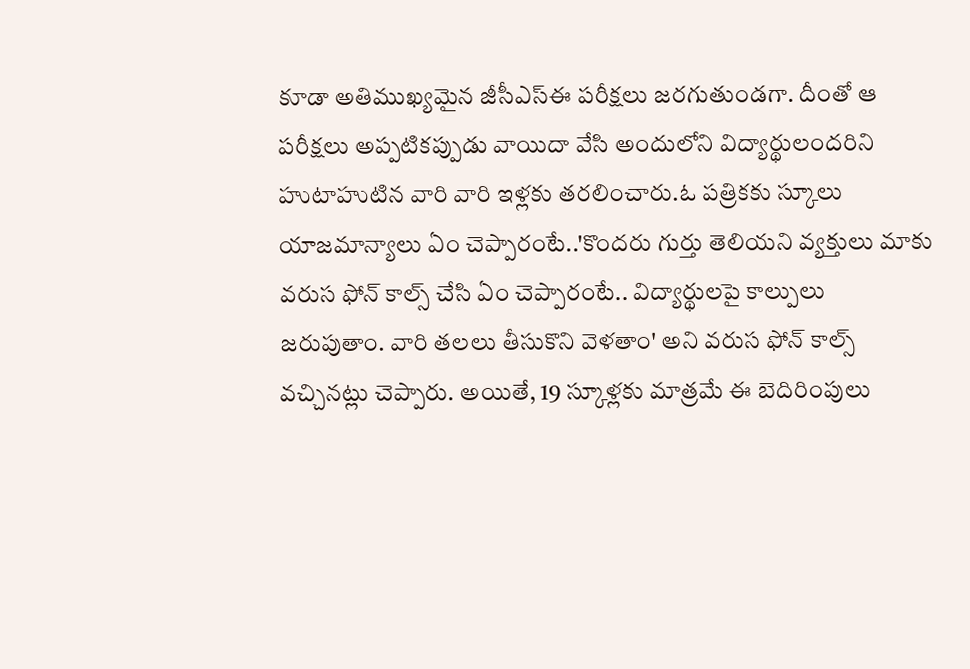కూడా అతిముఖ్యమైన జీసీఎస్ఈ పరీక్షలు జరగుతుండగా. దీంతో ఆ పరీక్షలు అప్పటికప్పుడు వాయిదా వేసి అందులోని విద్యార్థులందరిని హుటాహుటిన వారి వారి ఇళ్లకు తరలించారు.ఓ పత్రికకు స్కూలు యాజమాన్యాలు ఏం చెప్పారంటే..'కొందరు గుర్తు తెలియని వ్యక్తులు మాకు వరుస ఫోన్ కాల్స్ చేసి ఏం చెప్పారంటే.. విద్యార్థులపై కాల్పులు జరుపుతాం. వారి తలలు తీసుకొని వెళతాం' అని వరుస ఫోన్ కాల్స్ వచ్చినట్లు చెప్పారు. అయితే, 19 స్కూళ్లకు మాత్రమే ఈ బెదిరింపులు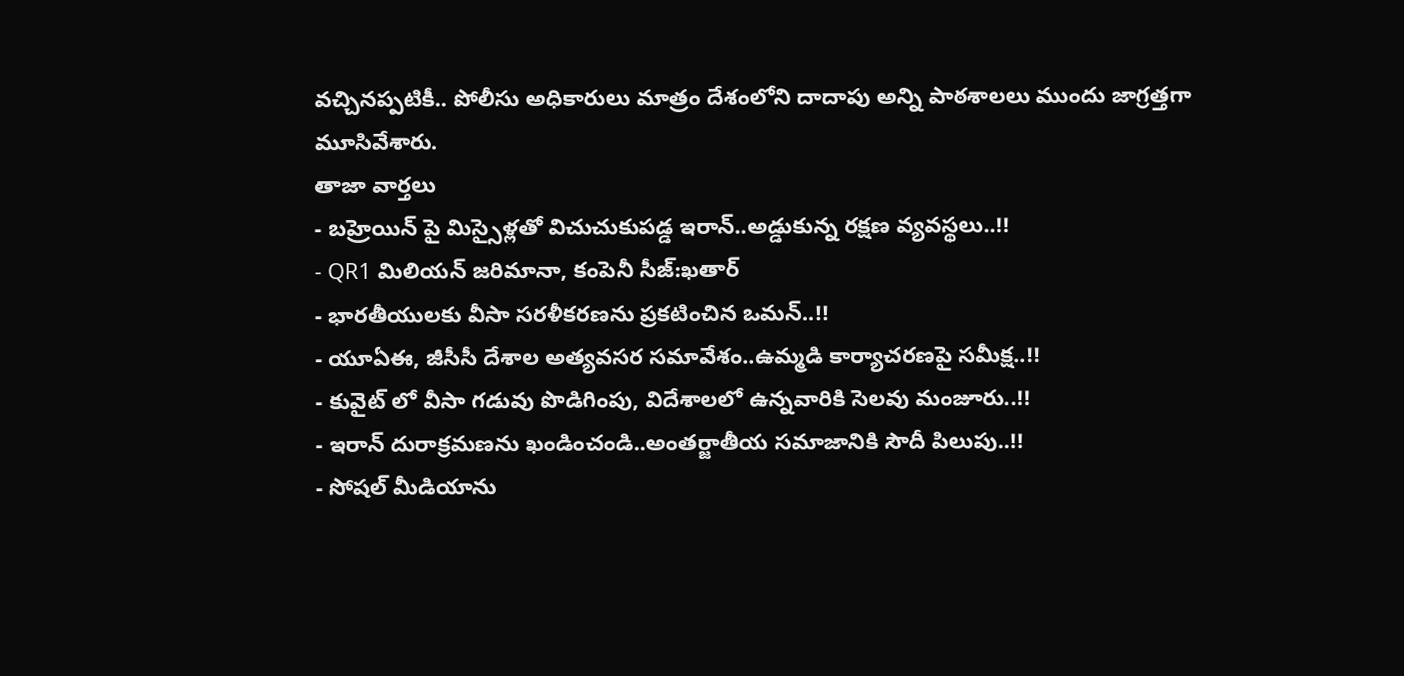వచ్చినప్పటికీ.. పోలీసు అధికారులు మాత్రం దేశంలోని దాదాపు అన్ని పాఠశాలలు ముందు జాగ్రత్తగా మూసివేశారు.
తాజా వార్తలు
- బహ్రెయిన్ పై మిస్సైళ్లతో విచుచుకుపడ్డ ఇరాన్..అడ్డుకున్న రక్షణ వ్యవస్థలు..!!
- QR1 మిలియన్ జరిమానా, కంపెనీ సీజ్:ఖతార్
- భారతీయులకు వీసా సరళీకరణను ప్రకటించిన ఒమన్..!!
- యూఏఈ, జీసీసీ దేశాల అత్యవసర సమావేశం..ఉమ్మడి కార్యాచరణపై సమీక్ష..!!
- కువైట్ లో వీసా గడువు పొడిగింపు, విదేశాలలో ఉన్నవారికి సెలవు మంజూరు..!!
- ఇరాన్ దురాక్రమణను ఖండించండి..అంతర్జాతీయ సమాజానికి సౌదీ పిలుపు..!!
- సోషల్ మీడియాను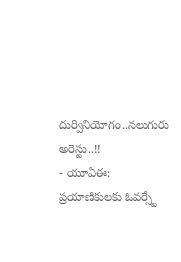దుర్వినియోగం..నలుగురు అరెస్టు..!!
- యూఏఈ: ప్రయాణికులకు ఓవర్స్టే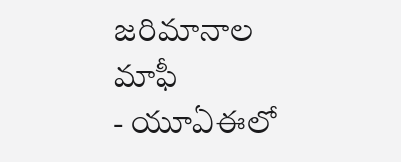జరిమానాల మాఫీ
- యూఏఈలో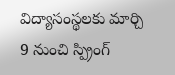విద్యాసంస్థలకు మార్చి 9 నుంచి స్ప్రింగ్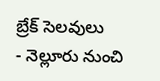బ్రేక్ సెలవులు
- నెల్లూరు నుంచి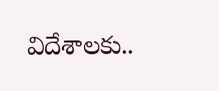విదేశాలకు..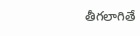తీగలాగితే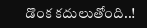డొంక కదులుతోంది..!